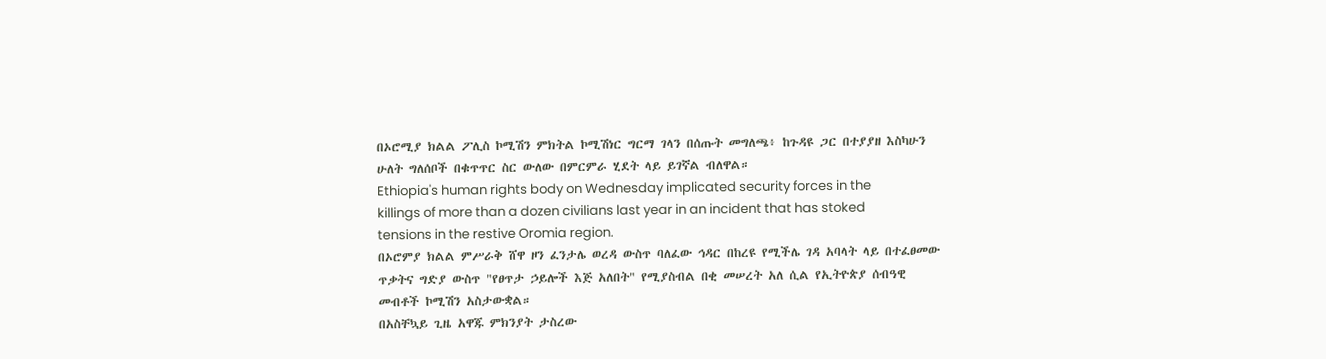በኦሮሚያ ክልል ፖሊስ ኮሚሽን ምክትል ኮሚሽነር ግርማ ገላን በሰጡት መግለጫ፥ ከጉዳዩ ጋር በተያያዘ እስካሁን ሁለት ግለሰቦች በቁጥጥር ስር ውለው በምርምራ ሂደት ላይ ይገኛል ብለዋል።
Ethiopia's human rights body on Wednesday implicated security forces in the killings of more than a dozen civilians last year in an incident that has stoked tensions in the restive Oromia region.
በኦሮምያ ክልል ምሥራቅ ሸዋ ዞን ፈንታሌ ወረዳ ውስጥ ባለፈው ኅዳር በከረዩ የሚችሌ ገዳ አባላት ላይ በተፈፀመው ጥቃትና ግድያ ውስጥ "የፀጥታ ኃይሎች እጅ አለበት" የሚያስብል በቂ መሠረት አለ ሲል የኢትዮጵያ ሰብዓዊ መብቶች ኮሚሽን አስታውቋል።
በአስቸኳይ ጊዜ አዋጁ ምክንያት ታስረው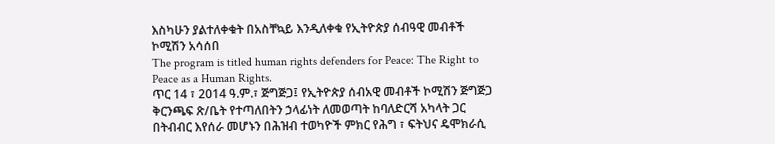እስካሁን ያልተለቀቁት በአስቸኳይ እንዲለቀቁ የኢትዮጵያ ሰብዓዊ መብቶች ኮሚሽን አሳሰበ
The program is titled human rights defenders for Peace: The Right to Peace as a Human Rights.
ጥር 14 ፣ 2014 ዓ.ም.፣ ጅግጅጋ፤ የኢትዮጵያ ሰብአዊ መብቶች ኮሚሽን ጅግጅጋ ቅርንጫፍ ጽ/ቤት የተጣለበትን ኃላፊነት ለመወጣት ከባለድርሻ አካላት ጋር በትብብር እየሰራ መሆኑን በሕዝብ ተወካዮች ምክር የሕግ ፣ ፍትህና ዴሞክራሲ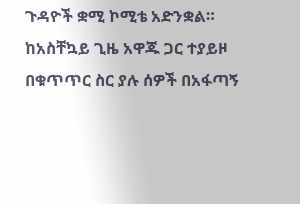ጉዳዮች ቋሚ ኮሚቴ አድንቋል።
ከአስቸኳይ ጊዜ አዋጁ ጋር ተያይዞ በቁጥጥር ስር ያሉ ሰዎች በአፋጣኝ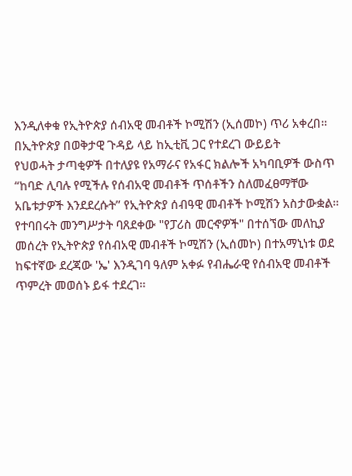እንዲለቀቁ የኢትዮጵያ ሰብአዊ መብቶች ኮሚሽን (ኢሰመኮ) ጥሪ አቀረበ።
በኢትዮጵያ በወቅታዊ ጉዳይ ላይ ከኢቲቪ ጋር የተደረገ ውይይት
የህወሓት ታጣቂዎች በተለያዩ የአማራና የአፋር ክልሎች አካባቢዎች ውስጥ “ከባድ ሊባሉ የሚችሉ የሰብአዊ መብቶች ጥሰቶችን ስለመፈፀማቸው አቤቱታዎች እንደደረሱት” የኢትዮጵያ ሰብዓዊ መብቶች ኮሚሽን አስታውቋል።
የተባበሩት መንግሥታት ባጸደቀው "የፓሪስ መርኆዎች" በተሰኘው መለኪያ መሰረት የኢትዮጵያ የሰብአዊ መብቶች ኮሚሽን (ኢሰመኮ) በተአማኒነቱ ወደ ከፍተኛው ደረጃው 'ኤ' እንዲገባ ዓለም አቀፉ የብሔራዊ የሰብአዊ መብቶች ጥምረት መወሰኑ ይፋ ተደረገ።